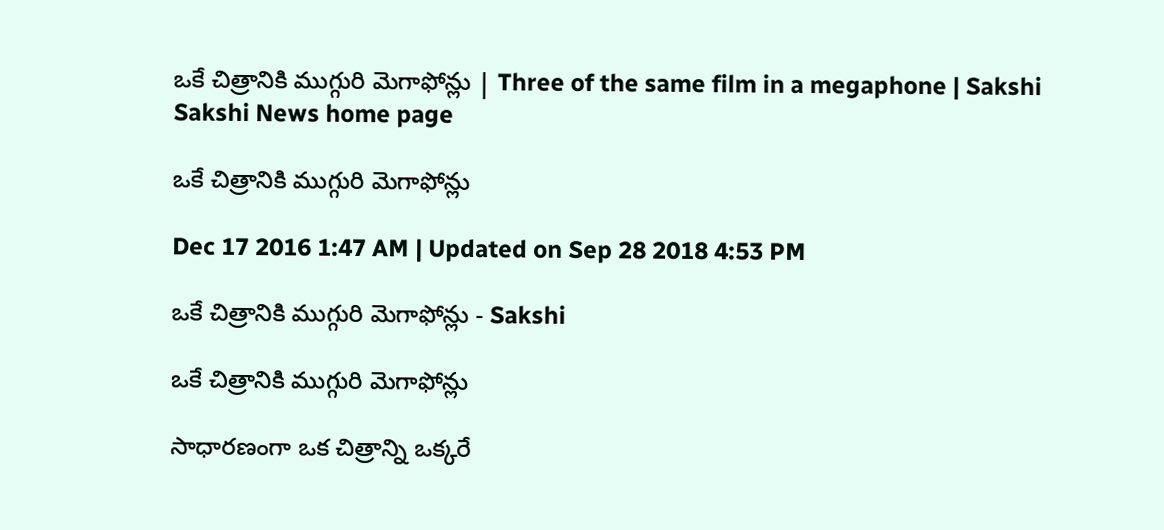ఒకే చిత్రానికి ముగ్గురి మెగాఫోన్లు | Three of the same film in a megaphone | Sakshi
Sakshi News home page

ఒకే చిత్రానికి ముగ్గురి మెగాఫోన్లు

Dec 17 2016 1:47 AM | Updated on Sep 28 2018 4:53 PM

ఒకే చిత్రానికి ముగ్గురి మెగాఫోన్లు - Sakshi

ఒకే చిత్రానికి ముగ్గురి మెగాఫోన్లు

సాధారణంగా ఒక చిత్రాన్ని ఒక్కరే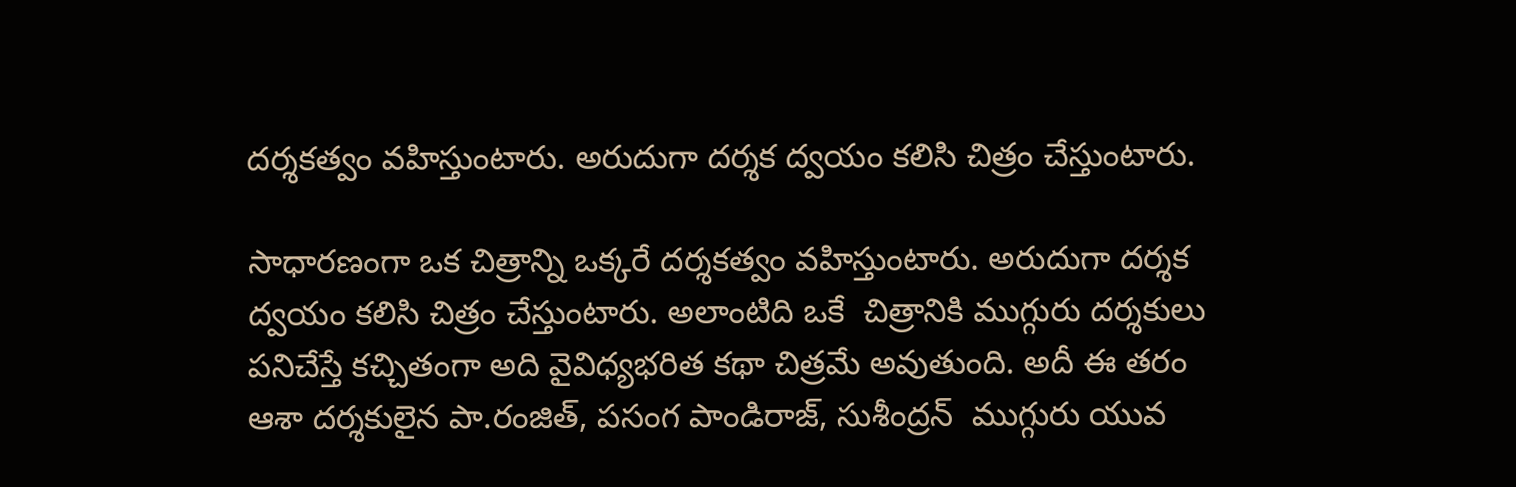దర్శకత్వం వహిస్తుంటారు. అరుదుగా దర్శక ద్వయం కలిసి చిత్రం చేస్తుంటారు.

సాధారణంగా ఒక చిత్రాన్ని ఒక్కరే దర్శకత్వం వహిస్తుంటారు. అరుదుగా దర్శక ద్వయం కలిసి చిత్రం చేస్తుంటారు. అలాంటిది ఒకే  చిత్రానికి ముగ్గురు దర్శకులు పనిచేస్తే కచ్చితంగా అది వైవిధ్యభరిత కథా చిత్రమే అవుతుంది. అదీ ఈ తరం ఆశా దర్శకులైన పా.రంజిత్, పసంగ పాండిరాజ్, సుశీంద్రన్  ముగ్గురు యువ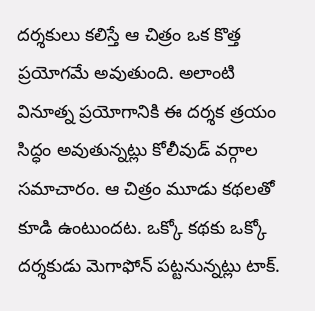దర్శకులు కలిస్తే ఆ చిత్రం ఒక కొత్త ప్రయోగమే అవుతుంది. అలాంటి వినూత్న ప్రయోగానికి ఈ దర్శక త్రయం సిద్ధం అవుతున్నట్లు కోలీవుడ్‌ వర్గాల సమాచారం. ఆ చిత్రం మూడు కథలతో కూడి ఉంటుందట. ఒక్కో కథకు ఒక్కో దర్శకుడు మెగాఫోన్ పట్టనున్నట్లు టాక్‌.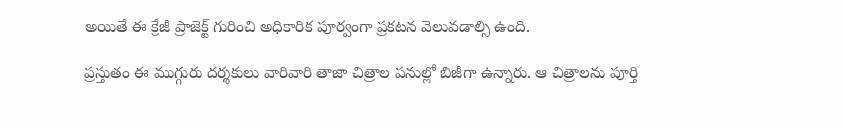అయితే ఈ క్రేజీ ప్రాజెక్ట్‌ గురించి అధికారిక పూర్వంగా ప్రకటన వెలువడాల్సి ఉంది.

ప్రస్తుతం ఈ ముగ్గురు దర్శకులు వారివారి తాజా చిత్రాల పనుల్లో బిజీగా ఉన్నారు. ఆ చిత్రాలను పూర్తి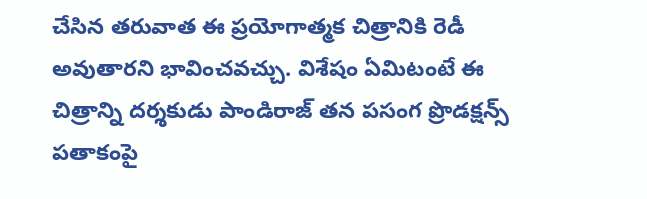చేసిన తరువాత ఈ ప్రయోగాత్మక చిత్రానికి రెడీ అవుతారని భావించవచ్చు. విశేషం ఏమిటంటే ఈ చిత్రాన్ని దర్శకుడు పాండిరాజ్‌ తన పసంగ ప్రొడక్షన్స్ పతాకంపై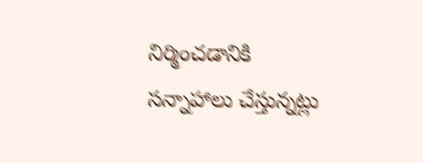నిర్మించడానికి సన్నాహాలు చేస్తున్నట్లు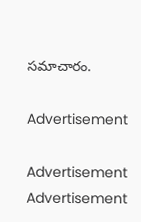సమాచారం.

Advertisement

Advertisement
Advertisement